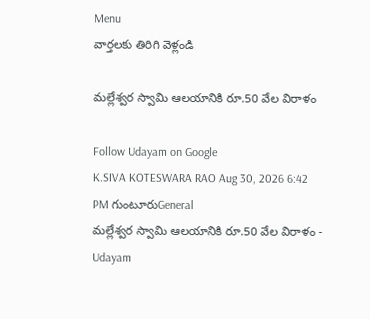Menu
వార్తలకు తిరిగి వెళ్లండి

మల్లేశ్వర స్వామి ఆలయానికి రూ.50 వేల విరాళం

Follow Udayam on Google
K.SIVA KOTESWARA RAO Aug 30, 2026 6:42 PM గుంటూరుGeneral
మల్లేశ్వర స్వామి ఆలయానికి రూ.50 వేల విరాళం - Udayam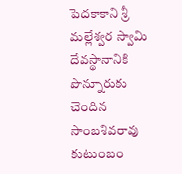పెదకాకాని శ్రీ మల్లేశ్వర స్వామి దేవస్థానానికి పొన్నూరుకు చెందిన సాంబశివరావు కుటుంబం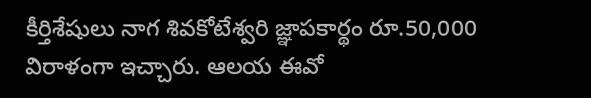కీర్తిశేషులు నాగ శివకోటేశ్వరి జ్ఞాపకార్థం రూ.50,000 విరాళంగా ఇచ్చారు. ఆలయ ఈవో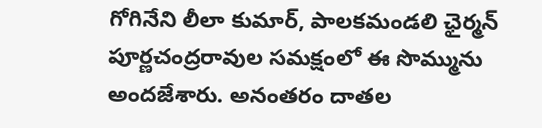గోగినేని లీలా కుమార్, పాలకమండలి ఛైర్మన్ పూర్ణచంద్రరావుల సమక్షంలో ఈ సొమ్మును అందజేశారు. అనంతరం దాతల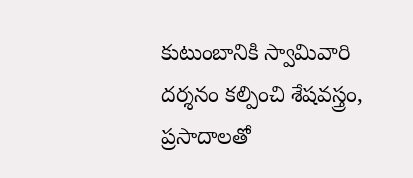కుటుంబానికి స్వామివారి దర్శనం కల్పించి శేషవస్త్రం, ప్రసాదాలతో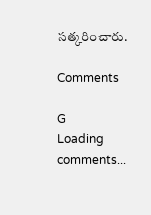సత్కరించారు.

Comments

G
Loading comments...